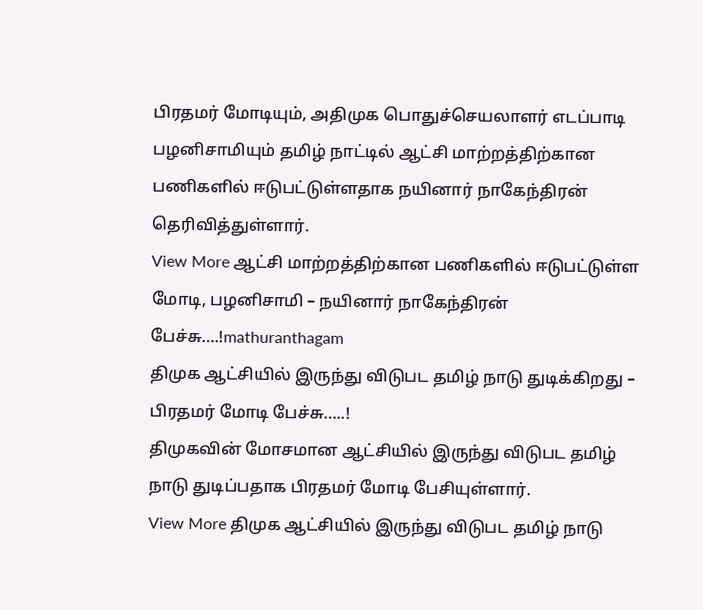பிரதமர் மோடியும், அதிமுக பொதுச்செயலாளர் எடப்பாடி பழனிசாமியும் தமிழ் நாட்டில் ஆட்சி மாற்றத்திற்கான பணிகளில் ஈடுபட்டுள்ளதாக நயினார் நாகேந்திரன் தெரிவித்துள்ளார்.
View More ஆட்சி மாற்றத்திற்கான பணிகளில் ஈடுபட்டுள்ள மோடி, பழனிசாமி – நயினார் நாகேந்திரன் பேச்சு….!mathuranthagam
திமுக ஆட்சியில் இருந்து விடுபட தமிழ் நாடு துடிக்கிறது – பிரதமர் மோடி பேச்சு…..!
திமுகவின் மோசமான ஆட்சியில் இருந்து விடுபட தமிழ் நாடு துடிப்பதாக பிரதமர் மோடி பேசியுள்ளார்.
View More திமுக ஆட்சியில் இருந்து விடுபட தமிழ் நாடு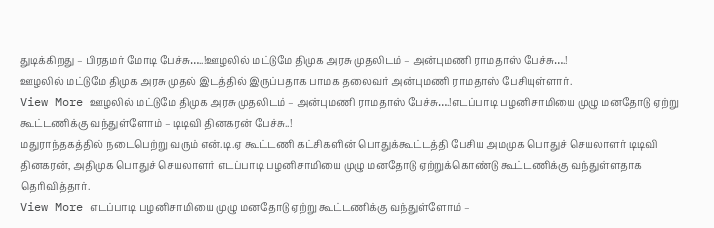துடிக்கிறது – பிரதமர் மோடி பேச்சு…..!ஊழலில் மட்டுமே திமுக அரசு முதலிடம் – அன்புமணி ராமதாஸ் பேச்சு….!
ஊழலில் மட்டுமே திமுக அரசு முதல் இடத்தில் இருப்பதாக பாமக தலைவர் அன்புமணி ராமதாஸ் பேசியுள்ளார்.
View More ஊழலில் மட்டுமே திமுக அரசு முதலிடம் – அன்புமணி ராமதாஸ் பேச்சு….!எடப்பாடி பழனிசாமியை முழு மனதோடு ஏற்று கூட்டணிக்கு வந்துள்ளோம் – டிடிவி தினகரன் பேச்சு..!
மதுராந்தகத்தில் நடைபெற்று வரும் என்.டி.ஏ கூட்டணி கட்சிகளின் பொதுக்கூட்டத்தி பேசிய அமமுக பொதுச் செயலாளர் டிடிவி தினகரன், அதிமுக பொதுச் செயலாளர் எடப்பாடி பழனிசாமியை முழு மனதோடு ஏற்றுக்கொண்டு கூட்டணிக்கு வந்துள்ளதாக தெரிவித்தார்.
View More எடப்பாடி பழனிசாமியை முழு மனதோடு ஏற்று கூட்டணிக்கு வந்துள்ளோம் –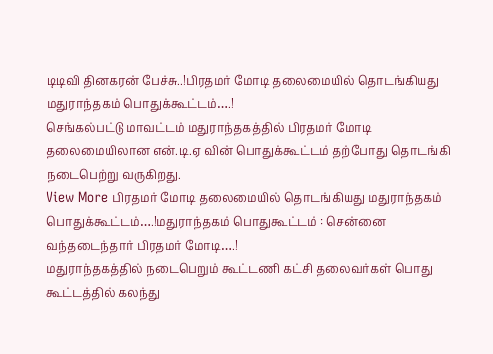டிடிவி தினகரன் பேச்சு..!பிரதமர் மோடி தலைமையில் தொடங்கியது மதுராந்தகம் பொதுக்கூட்டம்….!
செங்கல்பட்டு மாவட்டம் மதுராந்தகத்தில் பிரதமர் மோடி தலைமையிலான என்.டி.ஏ வின் பொதுக்கூட்டம் தற்போது தொடங்கி நடைபெற்று வருகிறது.
View More பிரதமர் மோடி தலைமையில் தொடங்கியது மதுராந்தகம் பொதுக்கூட்டம்….!மதுராந்தகம் பொதுகூட்டம் : சென்னை வந்தடைந்தார் பிரதமர் மோடி….!
மதுராந்தகத்தில் நடைபெறும் கூட்டணி கட்சி தலைவர்கள் பொது கூட்டத்தில் கலந்து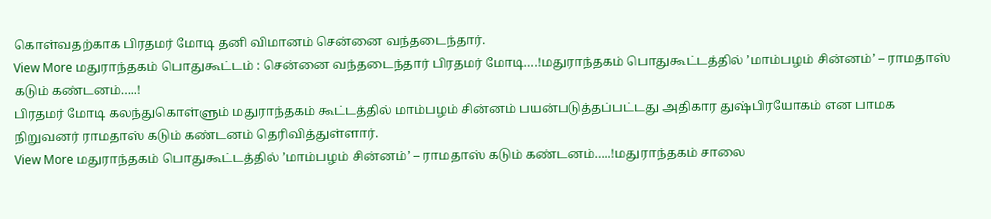கொள்வதற்காக பிரதமர் மோடி தனி விமானம் சென்னை வந்தடைந்தார்.
View More மதுராந்தகம் பொதுகூட்டம் : சென்னை வந்தடைந்தார் பிரதமர் மோடி….!மதுராந்தகம் பொதுகூட்டத்தில் ’மாம்பழம் சின்னம்’ – ராமதாஸ் கடும் கண்டனம்…..!
பிரதமர் மோடி கலந்துகொள்ளும் மதுராந்தகம் கூட்டத்தில் மாம்பழம் சின்னம் பயன்படுத்தப்பட்டது அதிகார துஷ்பிரயோகம் என பாமக நிறுவனர் ராமதாஸ் கடும் கண்டனம் தெரிவித்துள்ளார்.
View More மதுராந்தகம் பொதுகூட்டத்தில் ’மாம்பழம் சின்னம்’ – ராமதாஸ் கடும் கண்டனம்…..!மதுராந்தகம் சாலை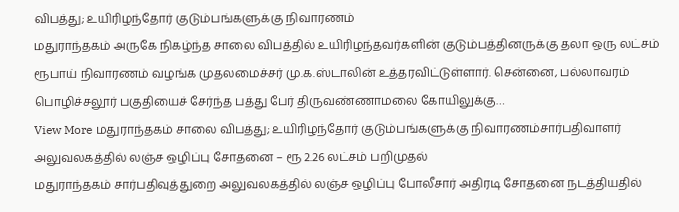விபத்து; உயிரிழந்தோர் குடும்பங்களுக்கு நிவாரணம்
மதுராந்தகம் அருகே நிகழ்ந்த சாலை விபத்தில் உயிரிழந்தவர்களின் குடும்பத்தினருக்கு தலா ஒரு லட்சம் ரூபாய் நிவாரணம் வழங்க முதலமைச்சர் மு.க.ஸ்டாலின் உத்தரவிட்டுள்ளார். சென்னை, பல்லாவரம் பொழிச்சலூர் பகுதியைச் சேர்ந்த பத்து பேர் திருவண்ணாமலை கோயிலுக்கு…
View More மதுராந்தகம் சாலை விபத்து; உயிரிழந்தோர் குடும்பங்களுக்கு நிவாரணம்சார்பதிவாளர் அலுவலகத்தில் லஞ்ச ஒழிப்பு சோதனை – ரூ 2.26 லட்சம் பறிமுதல்
மதுராந்தகம் சார்பதிவுத்துறை அலுவலகத்தில் லஞ்ச ஒழிப்பு போலீசார் அதிரடி சோதனை நடத்தியதில்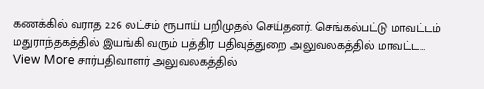கணக்கில் வராத 2.26 லட்சம் ரூபாய் பறிமுதல் செய்தனர். செங்கல்பட்டு மாவட்டம் மதுராந்தகத்தில் இயங்கி வரும் பத்திர பதிவுத்துறை அலுவலகத்தில் மாவட்ட…
View More சார்பதிவாளர் அலுவலகத்தில்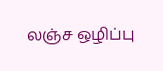லஞ்ச ஒழிப்பு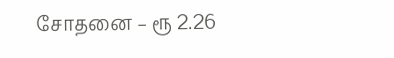சோதனை – ரூ 2.26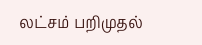லட்சம் பறிமுதல்